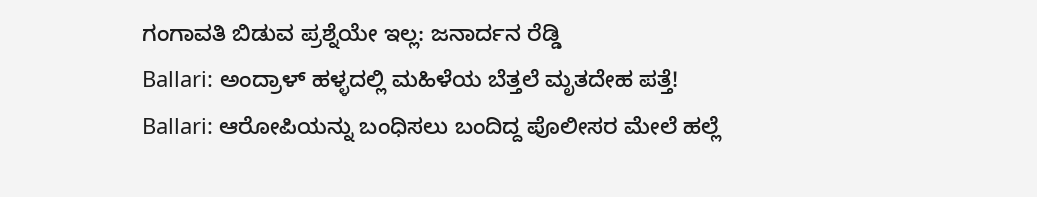ಗಂಗಾವತಿ ಬಿಡುವ ಪ್ರಶ್ನೆಯೇ ಇಲ್ಲ: ಜನಾರ್ದನ ರೆಡ್ಡಿ
Ballari: ಅಂದ್ರಾಳ್ ಹಳ್ಳದಲ್ಲಿ ಮಹಿಳೆಯ ಬೆತ್ತಲೆ ಮೃತದೇಹ ಪತ್ತೆ!
Ballari: ಆರೋಪಿಯನ್ನು ಬಂಧಿಸಲು ಬಂದಿದ್ದ ಪೊಲೀಸರ ಮೇಲೆ ಹಲ್ಲೆ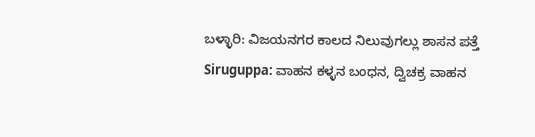ಬಳ್ಳಾರಿ: ವಿಜಯನಗರ ಕಾಲದ ನಿಲುವುಗಲ್ಲು ಶಾಸನ ಪತ್ತೆ
Siruguppa: ವಾಹನ ಕಳ್ಳನ ಬಂಧನ, ದ್ವಿಚಕ್ರ ವಾಹನ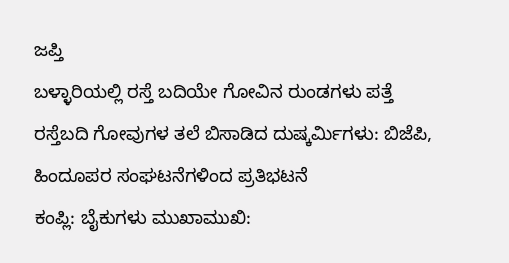ಜಪ್ತಿ
ಬಳ್ಳಾರಿಯಲ್ಲಿ ರಸ್ತೆ ಬದಿಯೇ ಗೋವಿನ ರುಂಡಗಳು ಪತ್ತೆ
ರಸ್ತೆಬದಿ ಗೋವುಗಳ ತಲೆ ಬಿಸಾಡಿದ ದುಷ್ಕರ್ಮಿಗಳು: ಬಿಜೆಪಿ, ಹಿಂದೂಪರ ಸಂಘಟನೆಗಳಿಂದ ಪ್ರತಿಭಟನೆ
ಕಂಪ್ಲಿ: ಬೈಕುಗಳು ಮುಖಾಮುಖಿ: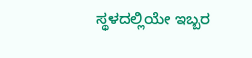ಸ್ಥಳದಲ್ಲಿಯೇ ಇಬ್ಬರ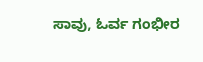ಸಾವು, ಓರ್ವ ಗಂಭೀರ